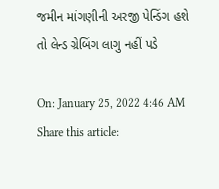જમીન માંગણીની અરજી પેન્ડિંગ હશે તો લેન્ડ ગ્રેબિંગ લાગુ નહીં પડે

On: January 25, 2022 4:46 AM
Share this article: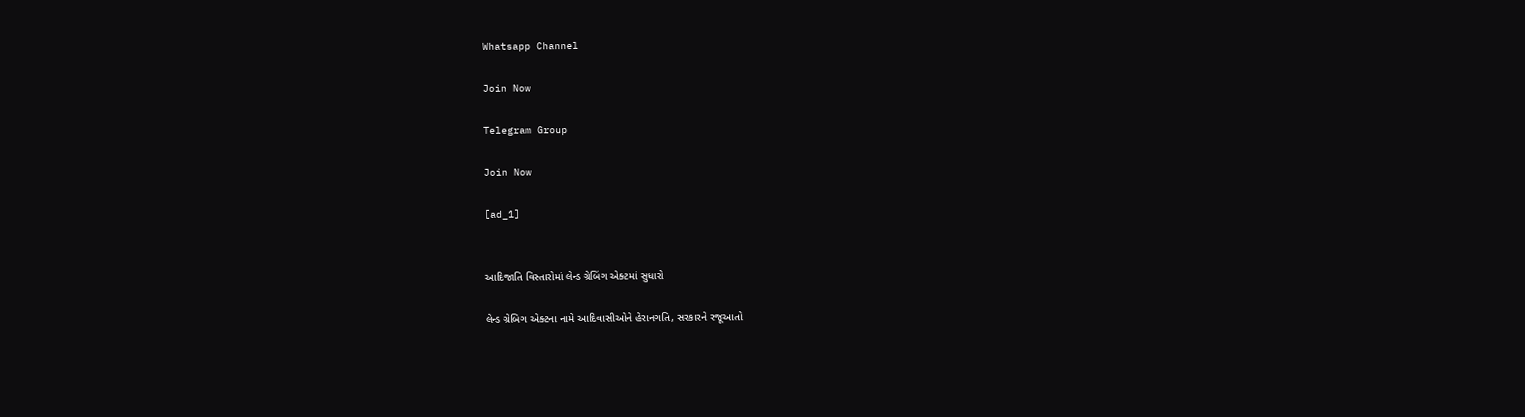Whatsapp Channel

Join Now

Telegram Group

Join Now

[ad_1]


આદિજાતિ વિસ્તારોમાં લેન્ડ ગ્રેબિંગ એક્ટમાં સુધારો

લેન્ડ ગ્રેબિગ એક્ટના નામે આદિવાસીઓને હેરાનગતિ, સરકારને રજૂઆતો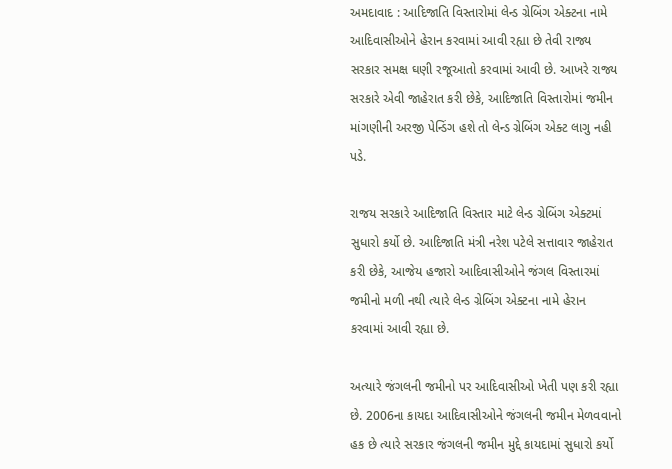અમદાવાદ : આદિજાતિ વિસ્તારોમાં લેન્ડ ગ્રેબિંગ એક્ટના નામે આદિવાસીઓને હેરાન કરવામાં આવી રહ્યા છે તેવી રાજ્ય સરકાર સમક્ષ ઘણી રજૂઆતો કરવામાં આવી છે. આખરે રાજ્ય સરકારે એવી જાહેરાત કરી છેકે, આદિજાતિ વિસ્તારોમાં જમીન માંગણીની અરજી પેન્ડિંગ હશે તો લેન્ડ ગ્રેબિંગ એક્ટ લાગુ નહી પડે.

રાજય સરકારે આદિજાતિ વિસ્તાર માટે લેન્ડ ગ્રેબિંગ એક્ટમાં સુધારો કર્યો છે. આદિજાતિ મંત્રી નરેશ પટેલે સત્તાવાર જાહેરાત કરી છેકે, આજેય હજારો આદિવાસીઓને જંગલ વિસ્તારમાં જમીનો મળી નથી ત્યારે લેન્ડ ગ્રેબિંગ એક્ટના નામે હેરાન કરવામાં આવી રહ્યા છે.

અત્યારે જંગલની જમીનો પર આદિવાસીઓ ખેતી પણ કરી રહ્યા છે. 2006ના કાયદા આદિવાસીઓને જંગલની જમીન મેળવવાનો હક છે ત્યારે સરકાર જંગલની જમીન મુદ્દે કાયદામાં સુધારો કર્યો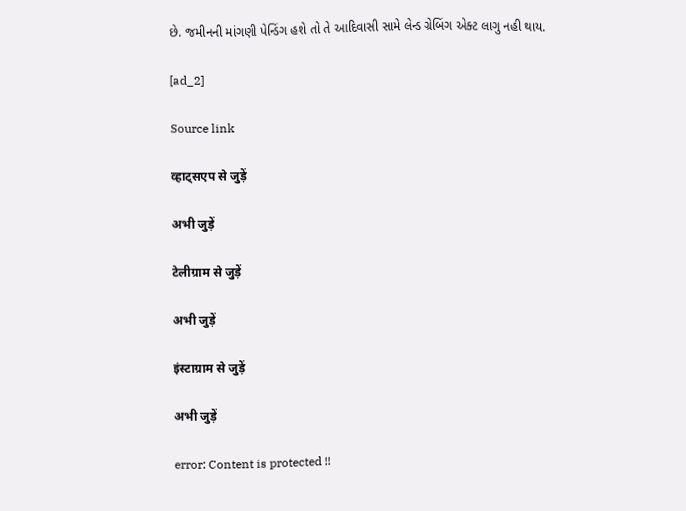છે. જમીનની માંગણી પેન્ડિંગ હશે તો તે આદિવાસી સામે લેન્ડ ગ્રેબિંગ એક્ટ લાગુ નહી થાય.

[ad_2]

Source link

व्हाट्सएप से जुड़ें

अभी जुड़ें

टेलीग्राम से जुड़ें

अभी जुड़ें

इंस्टाग्राम से जुड़ें

अभी जुड़ें

error: Content is protected !!